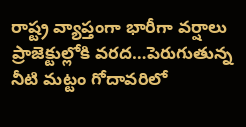రాష్ట్ర వ్యాప్తంగా భారీగా వర్షాలు
ప్రాజెక్టుల్లోకి వరద…పెరుగుతున్న నీటి మట్టం గోదావరిలో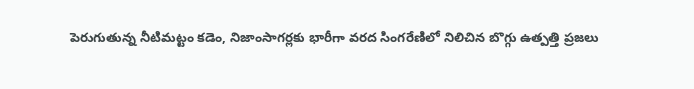పెరుగుతున్న నీటిమట్టం కడెం, నిజాంసాగర్లకు భారీగా వరద సింగరేణిలో నిలిచిన బొగ్గు ఉత్పత్తి ప్రజలు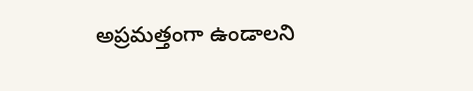అప్రమత్తంగా ఉండాలని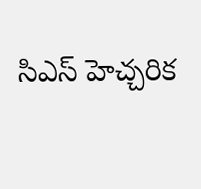సిఎస్ హెచ్చరిక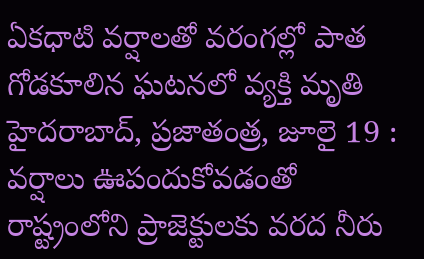ఏకధాటి వర్షాలతో వరంగల్లో పాత గోడకూలిన ఘటనలో వ్యక్తి మృతి హైదరాబాద్, ప్రజాతంత్ర, జూలై 19 : వర్షాలు ఊపందుకోవడంతో రాష్ట్రంలోని ప్రాజెక్టులకు వరద నీరు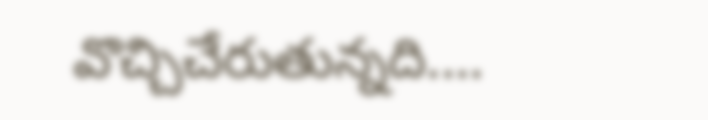వొచ్చిచేరుతున్నది.…